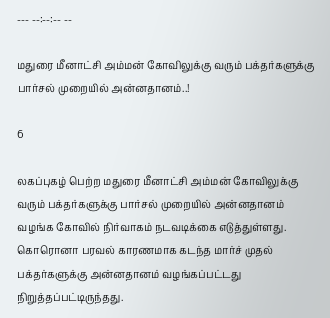--- --:--:-- --

மதுரை மீனாட்சி அம்மன் கோவிலுக்கு வரும் பக்தர்களுக்கு பார்சல் முறையில் அன்னதானம்..!

6

லகப்புகழ் பெற்ற மதுரை மீனாட்சி அம்மன் கோவிலுக்கு வரும் பக்தர்களுக்கு பார்சல் முறையில் அன்னதானம் வழங்க கோவில் நிர்வாகம் நடவடிக்கை எடுத்துள்ளது. கொரொனா பரவல் காரணமாக கடந்த மார்ச் முதல் பக்தர்களுக்கு அன்னதானம் வழங்கப்பட்டது நிறுத்தப்பட்டிருந்தது.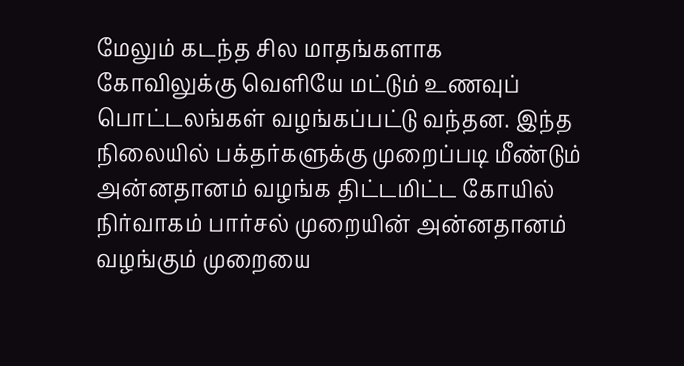மேலும் கடந்த சில மாதங்களாக கோவிலுக்கு வெளியே மட்டும் உணவுப் பொட்டலங்கள் வழங்கப்பட்டு வந்தன. இந்த நிலையில் பக்தர்களுக்கு முறைப்படி மீண்டும் அன்னதானம் வழங்க திட்டமிட்ட கோயில் நிர்வாகம் பார்சல் முறையின் அன்னதானம் வழங்கும் முறையை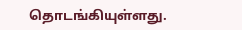தொடங்கியுள்ளது.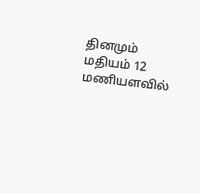தினமும் மதியம் 12 மணியளவில்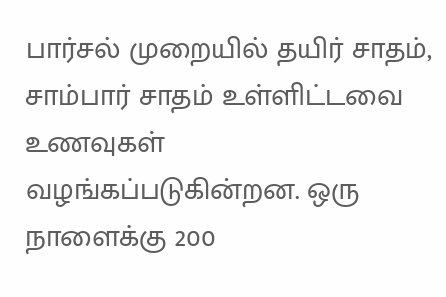பார்சல் முறையில் தயிர் சாதம், சாம்பார் சாதம் உள்ளிட்டவை உணவுகள் வழங்கப்படுகின்றன. ஒரு நாளைக்கு 200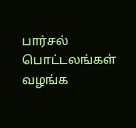பார்சல் பொட்டலங்கள் வழங்க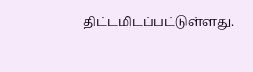திட்டமிடப்பட்டுள்ளது.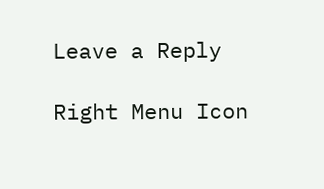Leave a Reply

Right Menu Icon